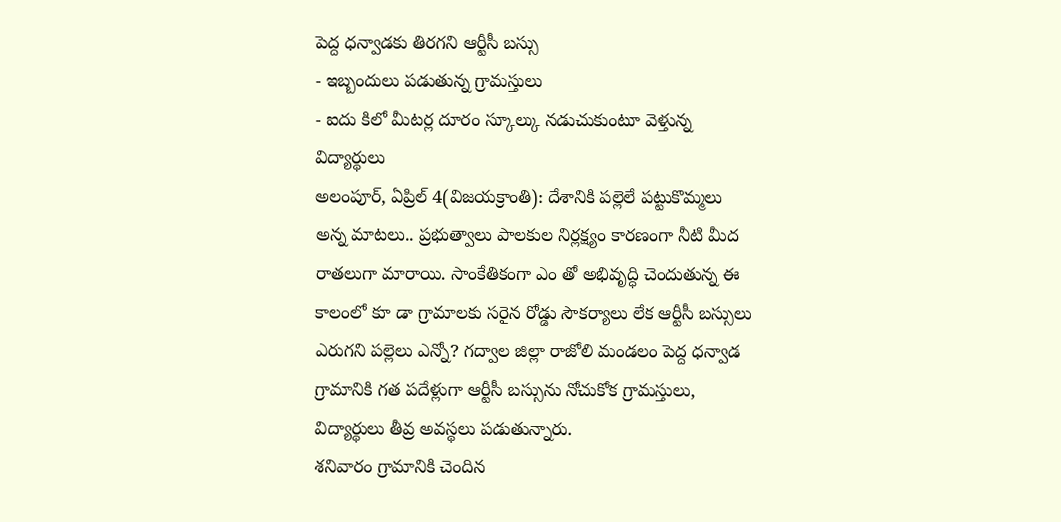పెద్ద ధన్వాడకు తిరగని ఆర్టీసీ బస్సు
- ఇబ్బందులు పడుతున్న గ్రామస్తులు
- ఐదు కిలో మీటర్ల దూరం స్కూల్కు నడుచుకుంటూ వెళ్తున్న విద్యార్థులు
అలంపూర్, ఏప్రిల్ 4(విజయక్రాంతి): దేశానికి పల్లెలే పట్టుకొమ్మలు అన్న మాటలు.. ప్రభుత్వాలు పాలకుల నిర్లక్ష్యం కారణంగా నీటి మీద రాతలుగా మారాయి. సాంకేతికంగా ఎం తో అభివృద్ధి చెందుతున్న ఈ కాలంలో కూ డా గ్రామాలకు సరైన రోడ్డు సౌకర్యాలు లేక ఆర్టీసీ బస్సులు ఎరుగని పల్లెలు ఎన్నో? గద్వాల జిల్లా రాజోలి మండలం పెద్ద ధన్వాడ గ్రామానికి గత పదేళ్లుగా ఆర్టీసీ బస్సును నోచుకోక గ్రామస్తులు, విద్యార్థులు తీవ్ర అవస్థలు పడుతున్నారు.
శనివారం గ్రామానికి చెందిన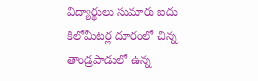విద్యార్థులు సుమారు ఐదు కిలోమీటర్ల దూరంలో చిన్న తాండ్రపాడులో ఉన్న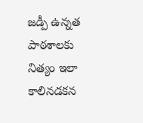జడ్పీ ఉన్నత పాఠశాలకు నిత్యం ఇలా కాలినడకన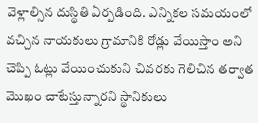వెళ్లాల్సిన దుస్థితి ఏర్పడింది. ఎన్నికల సమయంలో వచ్చిన నాయకులు గ్రామానికి రోడ్లు వేయిస్తాం అని చెప్పి ఓట్లు వేయించుకుని చివరకు గెలిచిన తర్వాత మొఖం చాటేస్తున్నారని స్థానికులు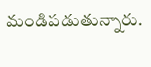మండిపడుతున్నారు.